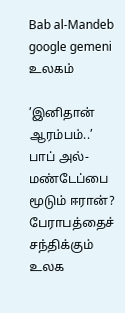Bab al-Mandeb google gemeni
உலகம்

’இனிதான் ஆரம்பம்..’ பாப் அல்-மண்டேப்பை மூடும் ஈரான்? பேராபத்தைச் சந்திக்கும் உலக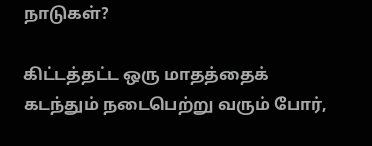நாடுகள்?

கிட்டத்தட்ட ஒரு மாதத்தைக் கடந்தும் நடைபெற்று வரும் போர்,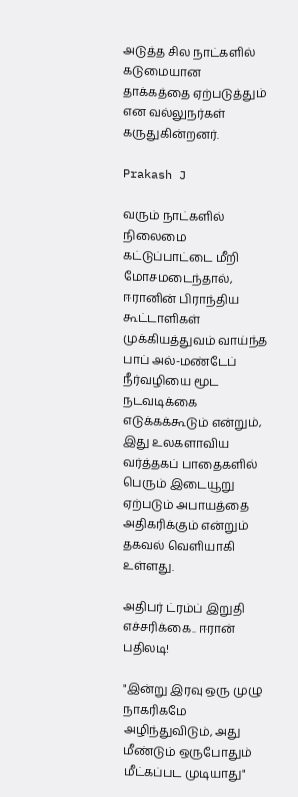அடுத்த சில நாட்களில் கடுமையான தாக்கத்தை ஏற்படுத்தும் என வல்லுநர்கள் கருதுகின்றனர்.

Prakash J

வரும் நாட்களில் நிலைமை கட்டுப்பாட்டை மீறி மோசமடைந்தால், ஈரானின் பிராந்திய கூட்டாளிகள் முக்கியத்துவம் வாய்ந்த பாப் அல்-மண்டேப் நீர்வழியை மூட நடவடிக்கை எடுக்கக்கூடும் என்றும், இது உலகளாவிய வர்த்தகப் பாதைகளில் பெரும் இடையூறு ஏற்படும் அபாயத்தை அதிகரிக்கும் என்றும் தகவல் வெளியாகி உள்ளது.

அதிபர் ட்ரம்ப் இறுதி எச்சரிக்கை.. ஈரான் பதிலடி!

"இன்று இரவு ஒரு முழு நாகரிகமே அழிந்துவிடும், அது மீண்டும் ஒருபோதும் மீட்கப்பட முடியாது"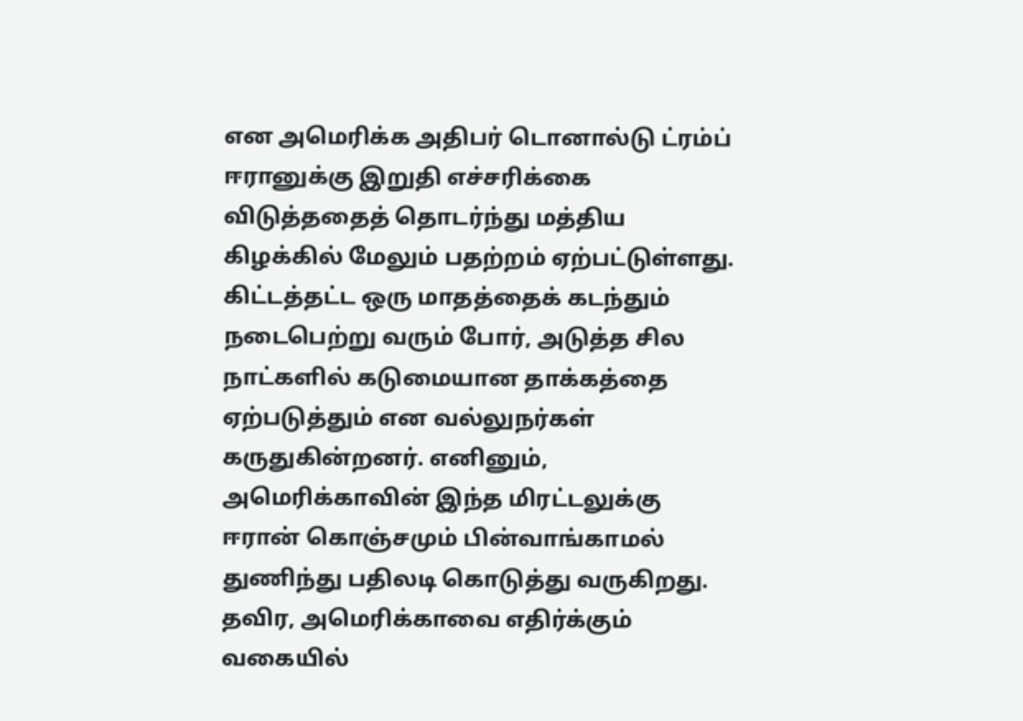என அமெரிக்க அதிபர் டொனால்டு ட்ரம்ப் ஈரானுக்கு இறுதி எச்சரிக்கை விடுத்ததைத் தொடர்ந்து மத்திய கிழக்கில் மேலும் பதற்றம் ஏற்பட்டுள்ளது. கிட்டத்தட்ட ஒரு மாதத்தைக் கடந்தும் நடைபெற்று வரும் போர், அடுத்த சில நாட்களில் கடுமையான தாக்கத்தை ஏற்படுத்தும் என வல்லுநர்கள் கருதுகின்றனர். எனினும், அமெரிக்காவின் இந்த மிரட்டலுக்கு ஈரான் கொஞ்சமும் பின்வாங்காமல் துணிந்து பதிலடி கொடுத்து வருகிறது. தவிர, அமெரிக்காவை எதிர்க்கும் வகையில்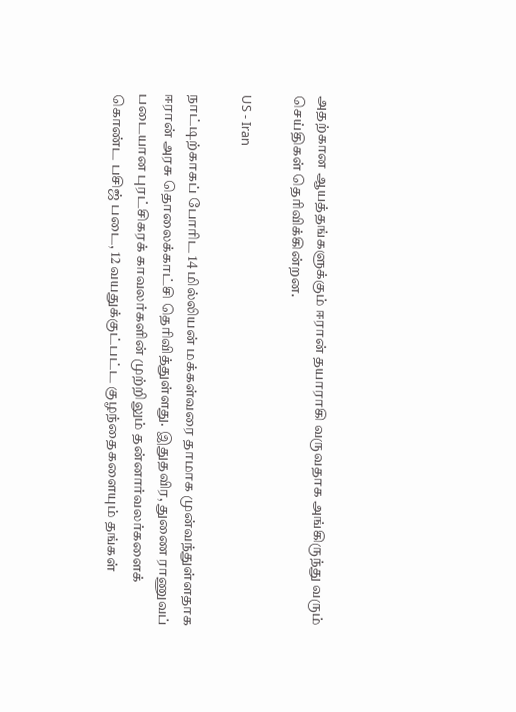அதற்கான ஆயத்தங்களுக்கும் ஈரான் தயாராகி வருவதாக அங்கிருந்து வரும் செய்திகள் தெரிவிக்கின்றன.

US - Iran

நாட்டிற்காகப் போரிட 14 மில்லியன் மக்கள்வரை தாமாக முன்வந்துள்ளதாக ஈரான் அரசு தொலைக்காட்சி தெரிவித்துள்ளது. இதுதவிர, துணை ராணுவப் படையான புரட்சிகரக் காவலர்களின் முற்றிலும் தன்னார்வலர்களைக் கொண்ட பசிஜ் படை, 12 வயதுக்குட்பட்ட குழந்தைகளையும் தங்கள்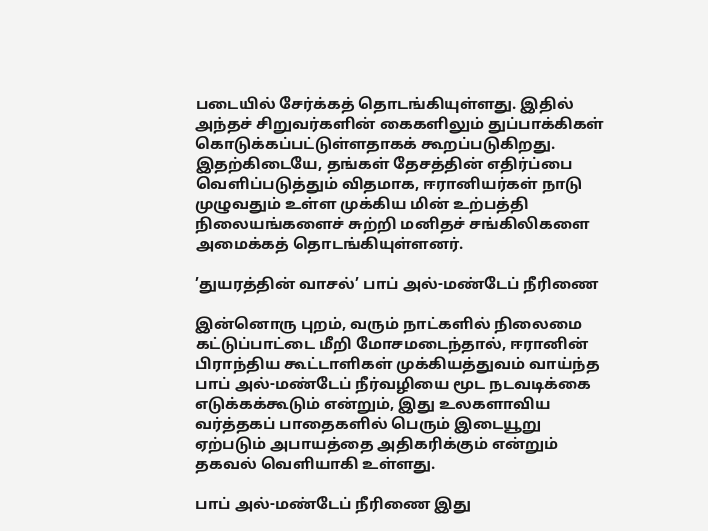படையில் சேர்க்கத் தொடங்கியுள்ளது. இதில் அந்தச் சிறுவர்களின் கைகளிலும் துப்பாக்கிகள் கொடுக்கப்பட்டுள்ளதாகக் கூறப்படுகிறது. இதற்கிடையே, தங்கள் தேசத்தின் எதிர்ப்பை வெளிப்படுத்தும் விதமாக, ஈரானியர்கள் நாடு முழுவதும் உள்ள முக்கிய மின் உற்பத்தி நிலையங்களைச் சுற்றி மனிதச் சங்கிலிகளை அமைக்கத் தொடங்கியுள்ளனர்.

’துயரத்தின் வாசல்’ பாப் அல்-மண்டேப் நீரிணை

இன்னொரு புறம், வரும் நாட்களில் நிலைமை கட்டுப்பாட்டை மீறி மோசமடைந்தால், ஈரானின் பிராந்திய கூட்டாளிகள் முக்கியத்துவம் வாய்ந்த பாப் அல்-மண்டேப் நீர்வழியை மூட நடவடிக்கை எடுக்கக்கூடும் என்றும், இது உலகளாவிய வர்த்தகப் பாதைகளில் பெரும் இடையூறு ஏற்படும் அபாயத்தை அதிகரிக்கும் என்றும் தகவல் வெளியாகி உள்ளது.

பாப் அல்-மண்டேப் நீரிணை இது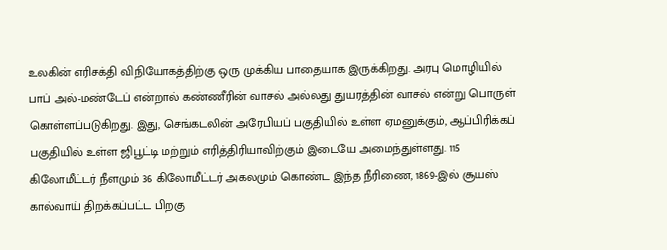உலகின் எரிசக்தி விநியோகத்திற்கு ஒரு முக்கிய பாதையாக இருக்கிறது. அரபு மொழியில் பாப் அல்-மண்டேப் என்றால் கண்ணீரின் வாசல் அல்லது துயரத்தின் வாசல் என்று பொருள் கொள்ளப்படுகிறது. இது, செங்கடலின் அரேபியப் பகுதியில் உள்ள ஏமனுக்கும், ஆப்பிரிக்கப் பகுதியில் உள்ள ஜிபூட்டி மற்றும் எரித்திரியாவிற்கும் இடையே அமைந்துள்ளது. 115 கிலோமீட்டர் நீளமும் 36 கிலோமீட்டர் அகலமும் கொண்ட இந்த நீரிணை, 1869-இல் சூயஸ் கால்வாய் திறக்கப்பட்ட பிறகு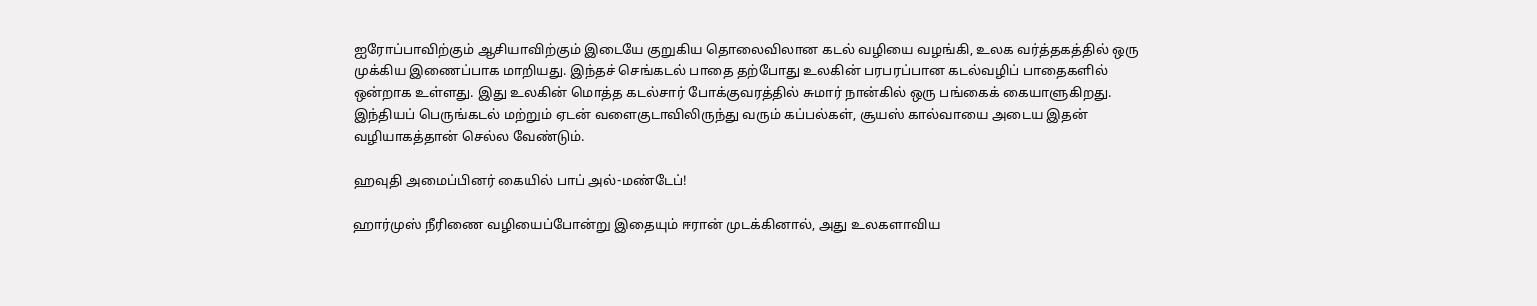ஐரோப்பாவிற்கும் ஆசியாவிற்கும் இடையே குறுகிய தொலைவிலான கடல் வழியை வழங்கி, உலக வர்த்தகத்தில் ஒரு முக்கிய இணைப்பாக மாறியது. இந்தச் செங்கடல் பாதை தற்போது உலகின் பரபரப்பான கடல்வழிப் பாதைகளில் ஒன்றாக உள்ளது. இது உலகின் மொத்த கடல்சார் போக்குவரத்தில் சுமார் நான்கில் ஒரு பங்கைக் கையாளுகிறது. இந்தியப் பெருங்கடல் மற்றும் ஏடன் வளைகுடாவிலிருந்து வரும் கப்பல்கள், சூயஸ் கால்வாயை அடைய இதன் வழியாகத்தான் செல்ல வேண்டும்.

ஹவுதி அமைப்பினர் கையில் பாப் அல்-மண்டேப்!

ஹார்முஸ் நீரிணை வழியைப்போன்று இதையும் ஈரான் முடக்கினால், அது உலகளாவிய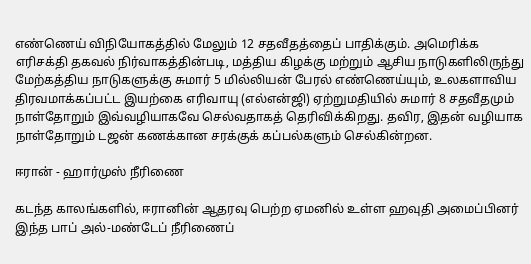எண்ணெய் விநியோகத்தில் மேலும் 12 சதவீதத்தைப் பாதிக்கும். அமெரிக்க எரிசக்தி தகவல் நிர்வாகத்தின்படி, மத்திய கிழக்கு மற்றும் ஆசிய நாடுகளிலிருந்து மேற்கத்திய நாடுகளுக்கு சுமார் 5 மில்லியன் பேரல் எண்ணெய்யும், உலகளாவிய திரவமாக்கப்பட்ட இயற்கை எரிவாயு (எல்என்ஜி) ஏற்றுமதியில் சுமார் 8 சதவீதமும் நாள்தோறும் இவ்வழியாகவே செல்வதாகத் தெரிவிக்கிறது. தவிர, இதன் வழியாக நாள்தோறும் டஜன் கணக்கான சரக்குக் கப்பல்களும் செல்கின்றன.

ஈரான் - ஹார்முஸ் நீரிணை

கடந்த காலங்களில், ஈரானின் ஆதரவு பெற்ற ஏமனில் உள்ள ஹவுதி அமைப்பினர் இந்த பாப் அல்-மண்டேப் நீரிணைப்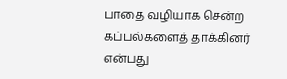பாதை வழியாக சென்ற கப்பல்களைத் தாக்கினர் என்பது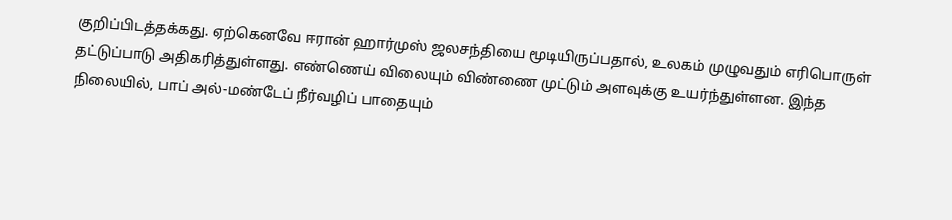குறிப்பிடத்தக்கது. ஏற்கெனவே ஈரான் ஹார்முஸ் ஜலசந்தியை மூடியிருப்பதால், உலகம் முழுவதும் எரிபொருள் தட்டுப்பாடு அதிகரித்துள்ளது. எண்ணெய் விலையும் விண்ணை முட்டும் அளவுக்கு உயர்ந்துள்ளன. இந்த நிலையில், பாப் அல்-மண்டேப் நீர்வழிப் பாதையும்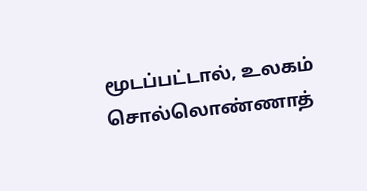மூடப்பட்டால், உலகம் சொல்லொண்ணாத்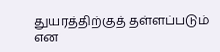துயரத்திற்குத் தள்ளப்படும் என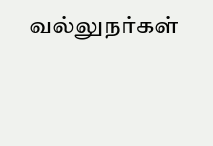வல்லுநர்கள்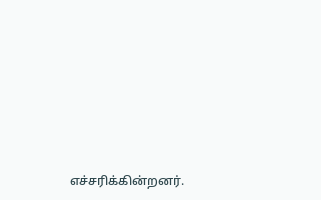எச்சரிக்கின்றனர்.